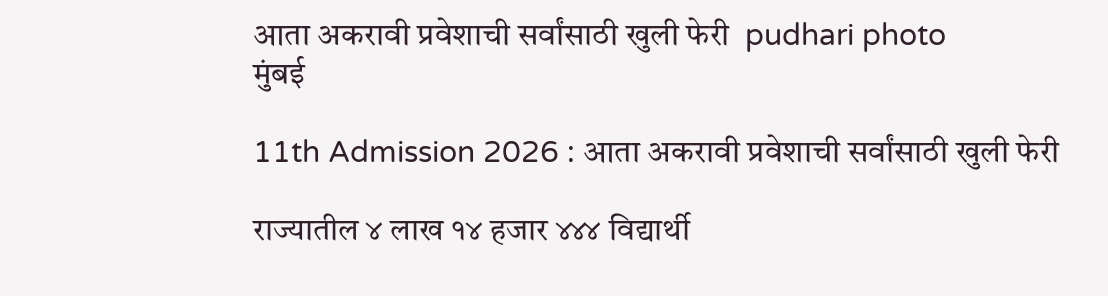आता अकरावी प्रवेशाची सर्वांसाठी खुली फेरी  pudhari photo
मुंबई

11th Admission 2026 : आता अकरावी प्रवेशाची सर्वांसाठी खुली फेरी

राज्यातील ४ लाख १४ हजार ४४४ विद्यार्थी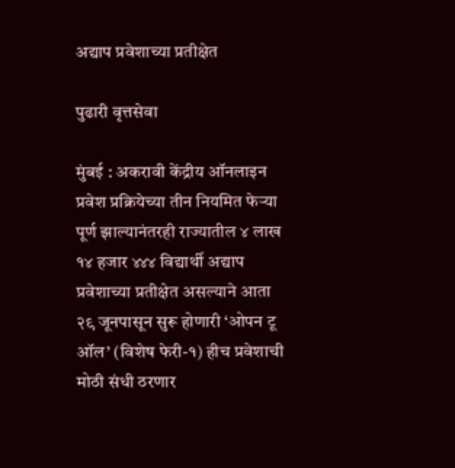अद्याप प्रवेशाच्या प्रतीक्षेत

पुढारी वृत्तसेवा

मुंबई : अकरावी केंद्रीय ऑनलाइन प्रवेश प्रक्रियेच्या तीन नियमित फेऱ्या पूर्ण झाल्यानंतरही राज्यातील ४ लाख १४ हजार ४४४ विद्यार्थी अद्याप प्रवेशाच्या प्रतीक्षेत असल्याने आता २९ जूनपासून सुरू होणारी ‘ओपन टू ऑल’ (विशेष फेरी-१) हीच प्रवेशाची मोठी संधी ठरणार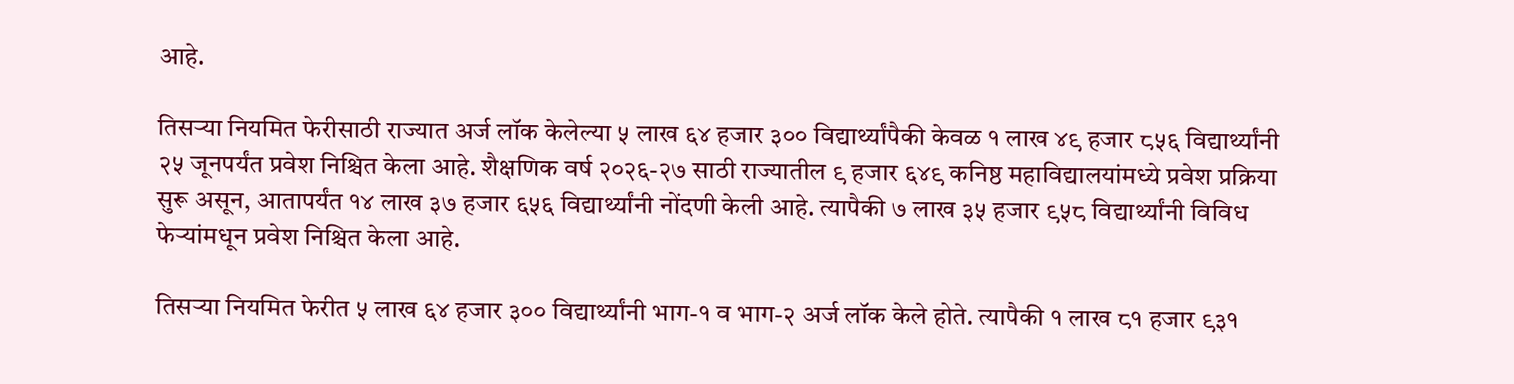आहे.

तिसऱ्या नियमित फेरीसाठी राज्यात अर्ज लॉक केलेल्या ५ लाख ६४ हजार ३०० विद्यार्थ्यांपैकी केवळ १ लाख ४९ हजार ८५६ विद्यार्थ्यांनी २५ जूनपर्यंत प्रवेश निश्चित केला आहे. शैक्षणिक वर्ष २०२६-२७ साठी राज्यातील ९ हजार ६४९ कनिष्ठ महाविद्यालयांमध्ये प्रवेश प्रक्रिया सुरू असून, आतापर्यंत १४ लाख ३७ हजार ६५६ विद्यार्थ्यांनी नोंदणी केली आहे. त्यापैकी ७ लाख ३५ हजार ९५८ विद्यार्थ्यांनी विविध फेऱ्यांमधून प्रवेश निश्चित केला आहे.

तिसऱ्या नियमित फेरीत ५ लाख ६४ हजार ३०० विद्यार्थ्यांनी भाग-१ व भाग-२ अर्ज लॉक केले होते. त्यापैकी १ लाख ८१ हजार ९३१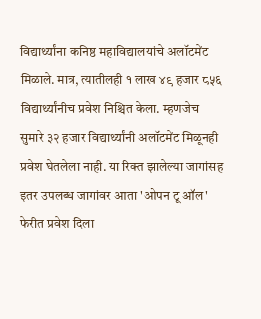विद्यार्थ्यांना कनिष्ठ महाविद्यालयांचे अलॉटमेंट मिळाले. मात्र, त्यातीलही १ लाख ४९ हजार ८५६ विद्यार्थ्यांनीच प्रवेश निश्चित केला. म्हणजेच सुमारे ३२ हजार विद्यार्थ्यांनी अलॉटमेंट मिळूनही प्रवेश घेतलेला नाही. या रिक्त झालेल्या जागांसह इतर उपलब्ध जागांवर आता 'ओपन टू ऑल' फेरीत प्रवेश दिला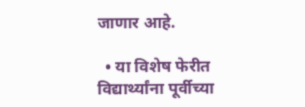जाणार आहे.

  • या विशेष फेरीत विद्यार्थ्यांना पूर्वीच्या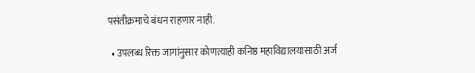पसंतीक्रमाचे बंधन राहणार नाही.

  • उपलब्ध रिक्त जागांनुसार कोणत्याही कनिष्ठ महाविद्यालयासाठी अर्ज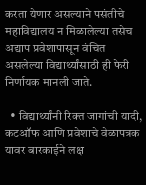करता येणार असल्याने पसंतीचे महाविद्यालय न मिळालेल्या तसेच अद्याप प्रवेशापासून वंचित असलेल्या विद्यार्थ्यांसाठी ही फेरी निर्णायक मानली जाते.

  • विद्यार्थ्यांनी रिक्त जागांची यादी, कटऑफ आणि प्रवेशाचे वेळापत्रक यावर बारकाईने लक्ष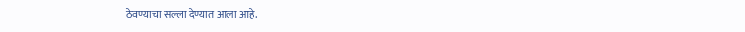ठेवण्याचा सल्ला देण्यात आला आहे.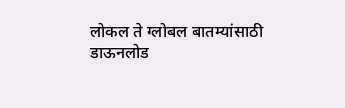लोकल ते ग्लोबल बातम्यांसाठी डाऊनलोड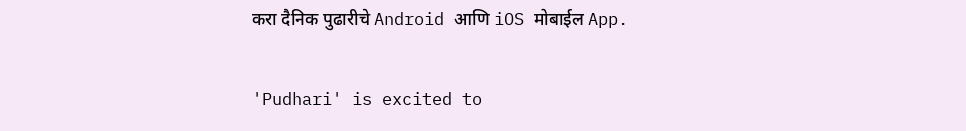करा दैनिक पुढारीचे Android आणि iOS मोबाईल App.

'Pudhari' is excited to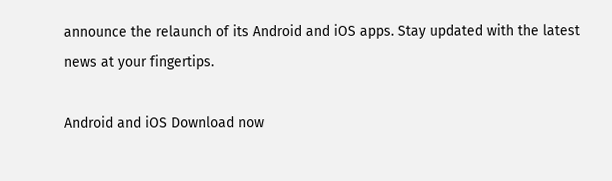announce the relaunch of its Android and iOS apps. Stay updated with the latest news at your fingertips.

Android and iOS Download now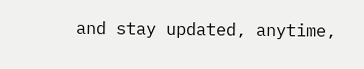and stay updated, anytime,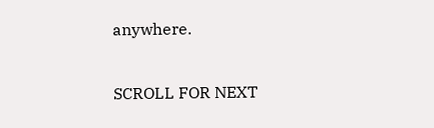anywhere.

SCROLL FOR NEXT